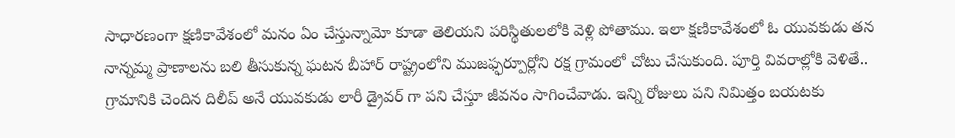సాధారణంగా క్షణికావేశంలో మనం ఏం చేస్తున్నామో కూడా తెలియని పరిస్థితులలోకి వెళ్లి పోతాము. ఇలా క్షణికావేశంలో ఓ యువకుడు తన నాన్నమ్మ ప్రాణాలను బలి తీసుకున్న ఘటన బీహార్ రాష్ట్రంలోని ముజఫ్ఫర్పూర్లోని రక్ష గ్రామంలో చోటు చేసుకుంది. పూర్తి వివరాల్లోకి వెళితే.. గ్రామానికి చెందిన దిలీప్ అనే యువకుడు లారీ డ్రైవర్ గా పని చేస్తూ జీవనం సాగించేవాడు. ఇన్ని రోజులు పని నిమిత్తం బయటకు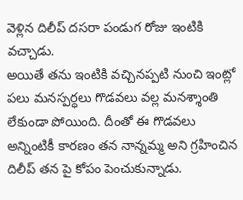వెళ్లిన దిలీప్ దసరా పండుగ రోజు ఇంటికి వచ్చాడు.
అయితే తను ఇంటికి వచ్చినప్పటి నుంచి ఇంట్లో పలు మనస్పర్ధలు గొడవలు వల్ల మనశ్శాంతి లేకుండా పోయింది. దీంతో ఈ గొడవలు అన్నింటికీ కారణం తన నాన్నమ్మ అని గ్రహించిన దిలీప్ తన పై కోపం పెంచుకున్నాడు.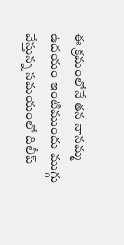ఈ క్రమంలోనే తన నానమ్మ ఉదయం ఇంటిముందు ముగ్గు వేస్తున్న సమయంలో దిలీప్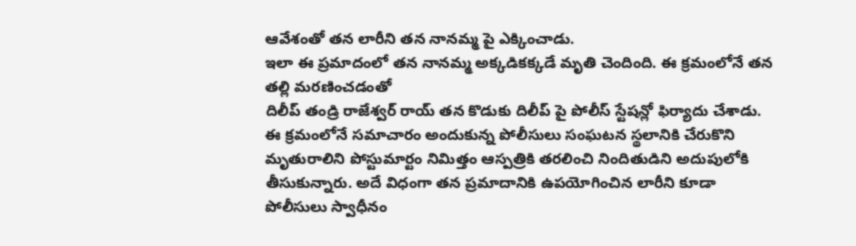ఆవేశంతో తన లారీని తన నానమ్మ పై ఎక్కించాడు.
ఇలా ఈ ప్రమాదంలో తన నానమ్మ అక్కడికక్కడే మృతి చెందింది. ఈ క్రమంలోనే తన తల్లి మరణించడంతో
దిలీప్ తండ్రి రాజేశ్వర్ రాయ్ తన కొడుకు దిలీప్ పై పోలీస్ స్టేషన్లో ఫిర్యాదు చేశాడు. ఈ క్రమంలోనే సమాచారం అందుకున్న పోలీసులు సంఘటన స్థలానికి చేరుకొని మృతురాలిని పోస్టుమార్టం నిమిత్తం ఆస్పత్రికి తరలించి నిందితుడిని అదుపులోకి తీసుకున్నారు. అదే విధంగా తన ప్రమాదానికి ఉపయోగించిన లారీని కూడా పోలీసులు స్వాధీనం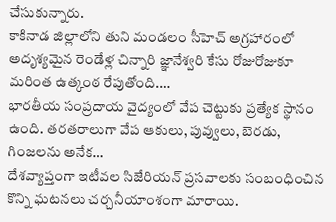చేసుకున్నారు.
కాకినాడ జిల్లాలోని తుని మండలం సీహెచ్ అగ్రహారంలో అదృశ్యమైన రెండేళ్ల చిన్నారి జ్ఞానేశ్వరి కేసు రోజురోజుకూ మరింత ఉత్కంఠ రేపుతోంది.…
భారతీయ సంప్రదాయ వైద్యంలో వేప చెట్టుకు ప్రత్యేక స్థానం ఉంది. తరతరాలుగా వేప ఆకులు, పువ్వులు, బెరడు, గింజలను అనేక…
దేశవ్యాప్తంగా ఇటీవల సిజేరియన్ ప్రసవాలకు సంబంధించిన కొన్ని ఘటనలు చర్చనీయాంశంగా మారాయి.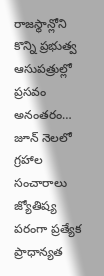రాజస్థాన్లోని కొన్ని ప్రభుత్వ ఆసుపత్రుల్లో ప్రసవం అనంతరం…
జూన్ నెలలో గ్రహాల సంచారాలు జ్యోతిష్య పరంగా ప్రత్యేక ప్రాధాన్యత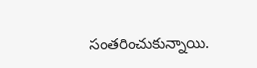సంతరించుకున్నాయి.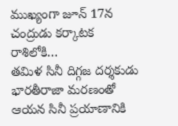ముఖ్యంగా జూన్ 17న చంద్రుడు కర్కాటక రాశిలోకి…
తమిళ సినీ దిగ్గజ దర్శకుడు భారతీరాజా మరణంతో ఆయన సినీ ప్రయాణానికి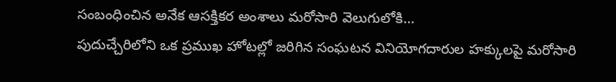సంబంధించిన అనేక ఆసక్తికర అంశాలు మరోసారి వెలుగులోకి…
పుదుచ్చేరిలోని ఒక ప్రముఖ హోటల్లో జరిగిన సంఘటన వినియోగదారుల హక్కులపై మరోసారి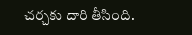చర్చకు దారి తీసింది.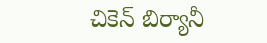చికెన్ బిర్యానీ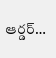ఆర్డర్…